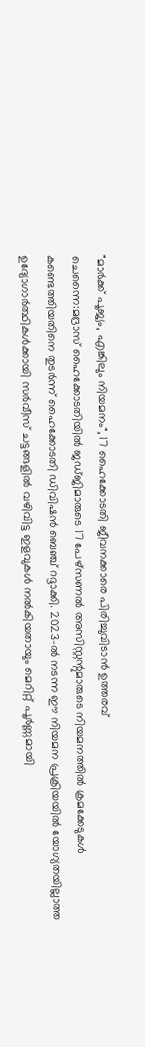"മാർക്ക് പൂജ്യം, എങ്കിലും നിയമനം", 17 ഹൈക്കോടതി ജീവനക്കാരെ പിരിച്ചുവിടാൻ ഉത്തരവ്
ചെന്നൈ:മദ്രാസ് ഹൈക്കോടതിയിൽ ജഡ്ജിമാരുടെ 17 പേഴ്സണൽ അസിസ്റ്റന്റുമാരുടെ നിയമനത്തിൽ ക്രമക്കേടുകൾ കണ്ടെത്തിയതിനെ തുടർന്ന് ഹൈക്കോടതി ഡിവിഷൻ ബെഞ്ച് റദ്ദാക്കി. 2023-ൽ നടന്ന ഈ നിയമന പ്രക്രിയയിൽ യോഗ്യതയില്ലാത്ത ഉദ്യോഗാർത്ഥികൾക്കായി സർവീസ് ചട്ടങ്ങളിൽ വഴിവിട്ട ഇളവുകൾ നൽകിയതായും മെറിറ്റ് പൂർണ്ണമായി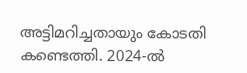അട്ടിമറിച്ചതായും കോടതി കണ്ടെത്തി. 2024-ൽ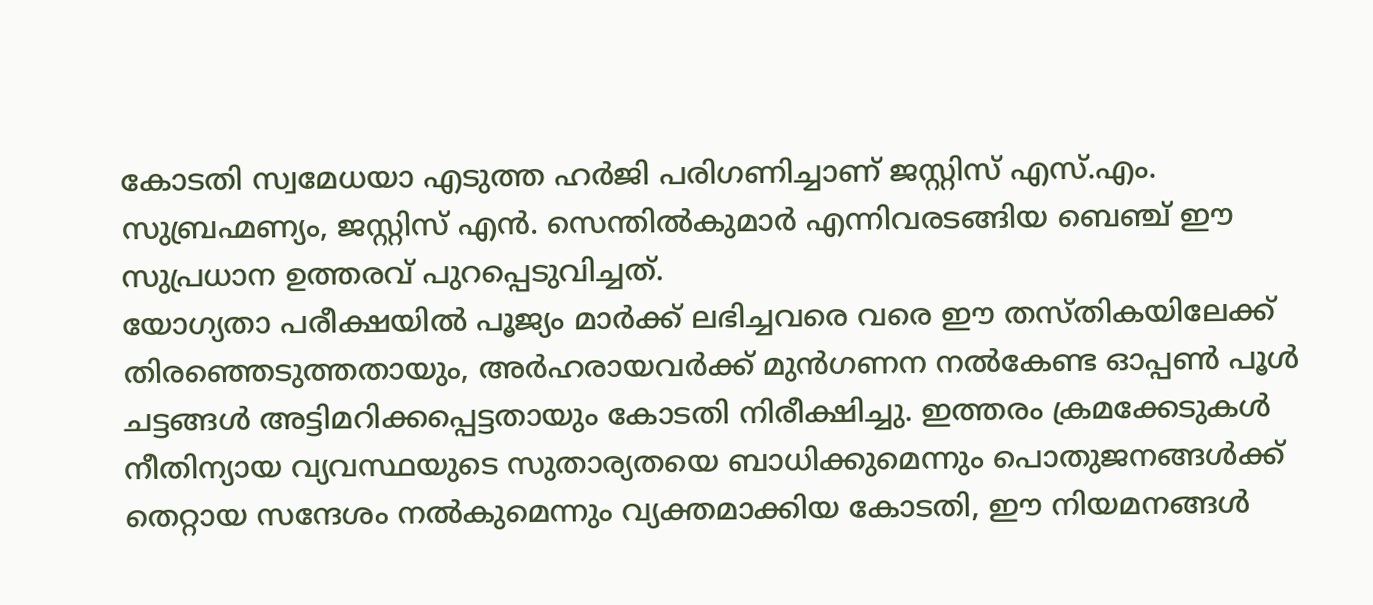കോടതി സ്വമേധയാ എടുത്ത ഹർജി പരിഗണിച്ചാണ് ജസ്റ്റിസ് എസ്.എം. സുബ്രഹ്മണ്യം, ജസ്റ്റിസ് എൻ. സെന്തിൽകുമാർ എന്നിവരടങ്ങിയ ബെഞ്ച് ഈ സുപ്രധാന ഉത്തരവ് പുറപ്പെടുവിച്ചത്.
യോഗ്യതാ പരീക്ഷയിൽ പൂജ്യം മാർക്ക് ലഭിച്ചവരെ വരെ ഈ തസ്തികയിലേക്ക് തിരഞ്ഞെടുത്തതായും, അർഹരായവർക്ക് മുൻഗണന നൽകേണ്ട ഓപ്പൺ പൂൾ ചട്ടങ്ങൾ അട്ടിമറിക്കപ്പെട്ടതായും കോടതി നിരീക്ഷിച്ചു. ഇത്തരം ക്രമക്കേടുകൾ നീതിന്യായ വ്യവസ്ഥയുടെ സുതാര്യതയെ ബാധിക്കുമെന്നും പൊതുജനങ്ങൾക്ക് തെറ്റായ സന്ദേശം നൽകുമെന്നും വ്യക്തമാക്കിയ കോടതി, ഈ നിയമനങ്ങൾ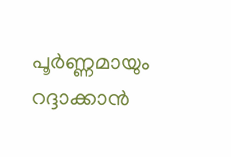പൂർണ്ണമായും റദ്ദാക്കാൻ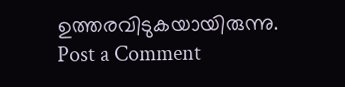ഉത്തരവിടുകയായിരുന്നു.
Post a Comment